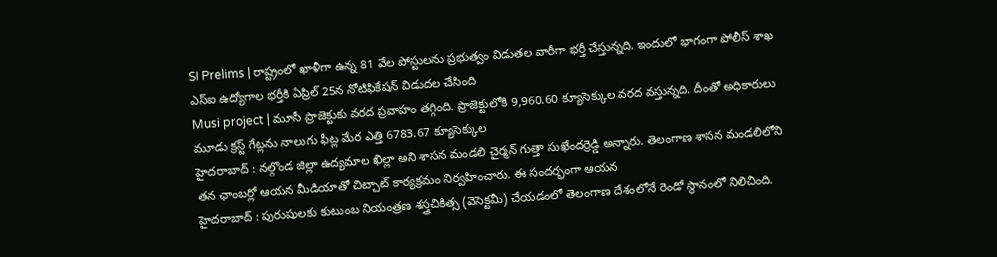SI Prelims | రాష్ట్రంలో ఖాళీగా ఉన్న 81 వేల పోస్టులను ప్రభుత్వం విడుతల వారీగా భర్తీ చేస్తున్నది. ఇందులో భాగంగా పోలీస్ శాఖ ఎస్ఐ ఉద్యోగాల భర్తీకి ఏప్రిల్ 25న నోటిఫికేషన్ విడుదల చేసింది
Musi project | మూసీ ప్రాజెక్టుకు వరద ప్రవాహం తగ్గింది. ప్రాజెక్టులోకి 9,960.60 క్యూసెక్కుల వరద వస్తున్నది. దీంతో అధికారులు మూడు క్రస్ట్ గేట్లను నాలుగు ఫీట్ల మేర ఎత్తి 6783.67 క్యూసెక్కుల
హైదరాబాద్ : నల్గొండ జిల్లా ఉద్యమాల ఖిల్లా అని శాసన మండలి చైర్మన్ గుత్తా సుఖేందర్రెడ్డి అన్నారు. తెలంగాణ శాసన మండలిలోని తన ఛాంబర్లో ఆయన మీడియాతో చిట్చాట్ కార్యక్రమం నిర్వహించారు. ఈ సందర్భంగా ఆయన
హైదరాబాద్ : పురుషులకు కుటుంబ నియంత్రణ శస్త్రచికిత్స (వెసెక్టమీ) చేయడంలో తెలంగాణ దేశంలోనే రెండో స్థానంలో నిలిచింది.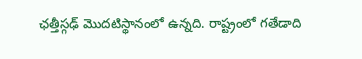ఛత్తీస్గఢ్ మొదటిస్థానంలో ఉన్నది. రాష్ట్రంలో గతేడాది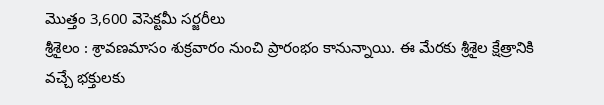మొత్తం 3,600 వెసెక్టమీ సర్జరీలు
శ్రీశైలం : శ్రావణమాసం శుక్రవారం నుంచి ప్రారంభం కానున్నాయి. ఈ మేరకు శ్రీశైల క్షేత్రానికి వచ్చే భక్తులకు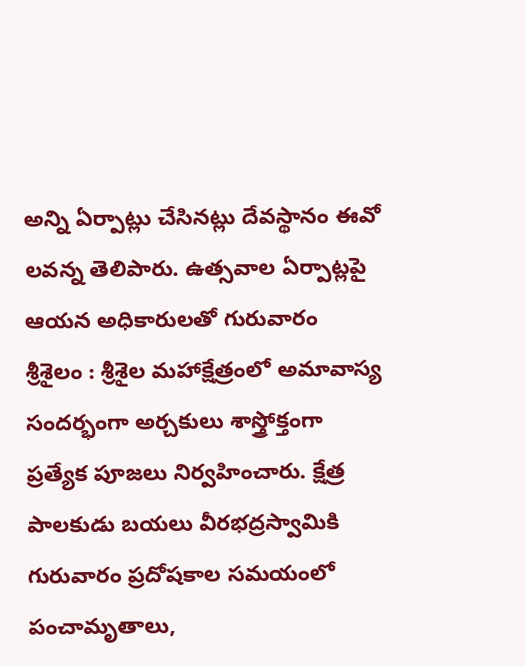అన్ని ఏర్పాట్లు చేసినట్లు దేవస్థానం ఈవో లవన్న తెలిపారు. ఉత్సవాల ఏర్పాట్లపై ఆయన అధికారులతో గురువారం
శ్రీశైలం : శ్రీశైల మహాక్షేత్రంలో అమావాస్య సందర్భంగా అర్చకులు శాస్త్రోక్తంగా ప్రత్యేక పూజలు నిర్వహించారు. క్షేత్ర పాలకుడు బయలు వీరభద్రస్వామికి గురువారం ప్రదోషకాల సమయంలో పంచామృతాలు,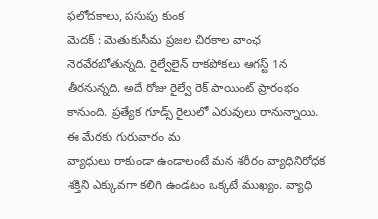ఫలోదకాలు, పసుపు కుంక
మెదక్ : మెతుకుసీమ ప్రజల చిరకాల వాంఛ నెరవేరబోతున్నది. రైల్వేలైన్ రాకపోకలు ఆగస్ట్ 1న తీరనున్నది. అదే రోజు రైల్వే రెక్ పాయింట్ ప్రారంభం కానుంది. ప్రత్యేక గూడ్స్ రైలులో ఎరువులు రానున్నాయి. ఈ మేరకు గురువారం మ
వ్యాధులు రాకుండా ఉండాలంటే మన శరీరం వ్యాధినిరోధక శక్తిని ఎక్కువగా కలిగి ఉండటం ఒక్కటే ముఖ్యం. వ్యాధి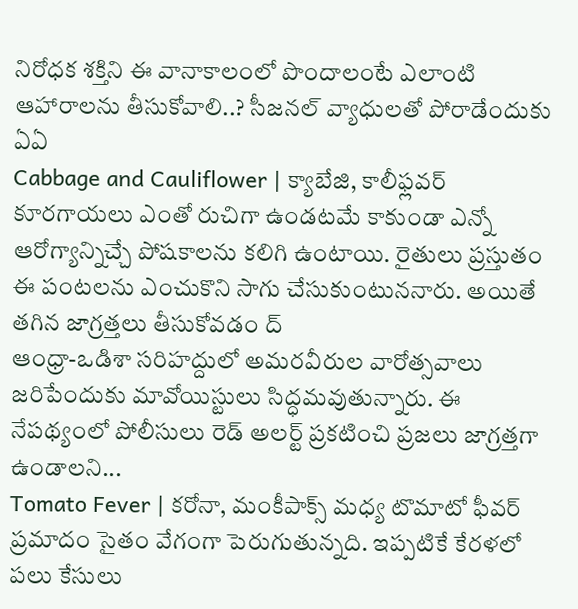నిరోధక శక్తిని ఈ వానాకాలంలో పొందాలంటే ఎలాంటి ఆహారాలను తీసుకోవాలి..? సీజనల్ వ్యాధులతో పోరాడేందుకు ఏఏ
Cabbage and Cauliflower | క్యాబేజి, కాలీఫ్లవర్ కూరగాయలు ఎంతో రుచిగా ఉండటమే కాకుండా ఎన్నో ఆరోగ్యాన్నిచ్చే పోషకాలను కలిగి ఉంటాయి. రైతులు ప్రస్తుతం ఈ పంటలను ఎంచుకొని సాగు చేసుకుంటుననారు. అయితే తగిన జాగ్రత్తలు తీసుకోవడం ద్
ఆంధ్రా-ఒడిశా సరిహద్దులో అమరవీరుల వారోత్సవాలు జరిపేందుకు మావోయిస్టులు సిద్ధమవుతున్నారు. ఈ నేపథ్యంలో పోలీసులు రెడ్ అలర్ట్ ప్రకటించి ప్రజలు జాగ్రత్తగా ఉండాలని...
Tomato Fever | కరోనా, మంకీపాక్స్ మధ్య టొమాటో ఫీవర్ ప్రమాదం సైతం వేగంగా పెరుగుతున్నది. ఇప్పటికే కేరళలో పలు కేసులు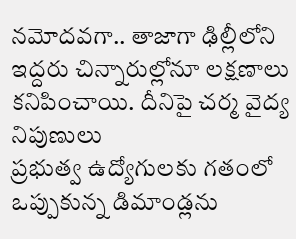నమోదవగా.. తాజాగా ఢిల్లీలోని ఇద్దరు చిన్నారుల్లోనూ లక్షణాలు కనిపించాయి. దీనిపై చర్మ వైద్య నిపుణులు
ప్రభుత్వ ఉద్యోగులకు గతంలో ఒప్పుకున్న డిమాండ్లను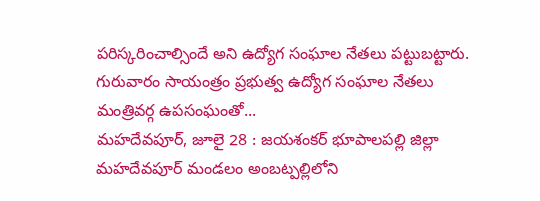పరిస్కరించాల్సిందే అని ఉద్యోగ సంఘాల నేతలు పట్టుబట్టారు. గురువారం సాయంత్రం ప్రభుత్వ ఉద్యోగ సంఘాల నేతలు మంత్రివర్గ ఉపసంఘంతో...
మహదేవపూర్, జూలై 28 : జయశంకర్ భూపాలపల్లి జిల్లా మహదేవపూర్ మండలం అంబట్పల్లిలోని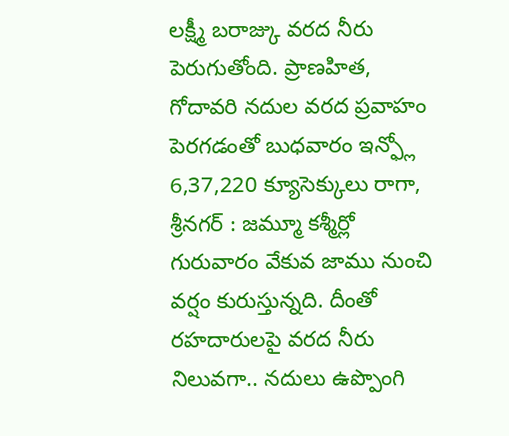లక్ష్మీ బరాజ్కు వరద నీరు పెరుగుతోంది. ప్రాణహిత, గోదావరి నదుల వరద ప్రవాహం పెరగడంతో బుధవారం ఇన్ఫ్లో 6,37,220 క్యూసెక్కులు రాగా,
శ్రీనగర్ : జమ్మూ కశ్మీర్లో గురువారం వేకువ జాము నుంచి వర్షం కురుస్తున్నది. దీంతో రహదారులపై వరద నీరు నిలువగా.. నదులు ఉప్పొంగి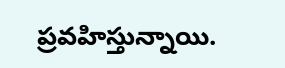ప్రవహిస్తున్నాయి.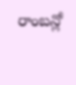రాంబన్లో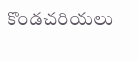కొండచరియలు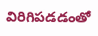విరిగిపడడంతో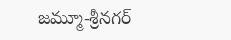జమ్మూ-శ్రీనగర్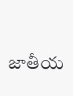జాతీయ